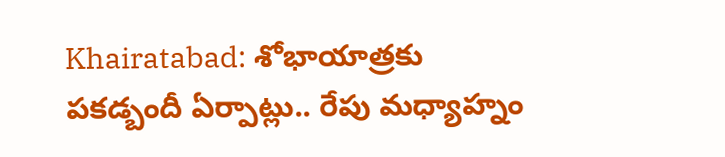Khairatabad: శోభాయాత్రకు పకడ్బందీ ఏర్పాట్లు.. రేపు మధ్యాహ్నం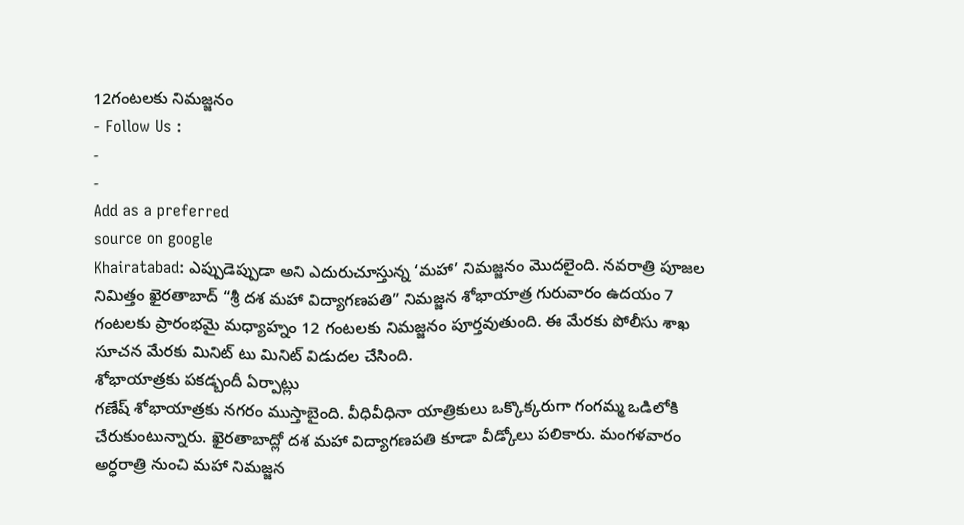12గంటలకు నిమజ్జనం
- Follow Us :
-
-
Add as a preferred
source on google
Khairatabad: ఎప్పుడెప్పుడా అని ఎదురుచూస్తున్న ‘మహా’ నిమజ్జనం మొదలైంది. నవరాత్రి పూజల నిమిత్తం ఖైరతాబాద్ “శ్రీ దశ మహా విద్యాగణపతి” నిమజ్జన శోభాయాత్ర గురువారం ఉదయం 7 గంటలకు ప్రారంభమై మధ్యాహ్నం 12 గంటలకు నిమజ్జనం పూర్తవుతుంది. ఈ మేరకు పోలీసు శాఖ సూచన మేరకు మినిట్ టు మినిట్ విడుదల చేసింది.
శోభాయాత్రకు పకడ్బందీ ఏర్పాట్లు
గణేష్ శోభాయాత్రకు నగరం ముస్తాబైంది. వీధివీధినా యాత్రికులు ఒక్కొక్కరుగా గంగమ్మ ఒడిలోకి చేరుకుంటున్నారు. ఖైరతాబాద్లో దశ మహా విద్యాగణపతి కూడా వీడ్కోలు పలికారు. మంగళవారం అర్ధరాత్రి నుంచి మహా నిమజ్జన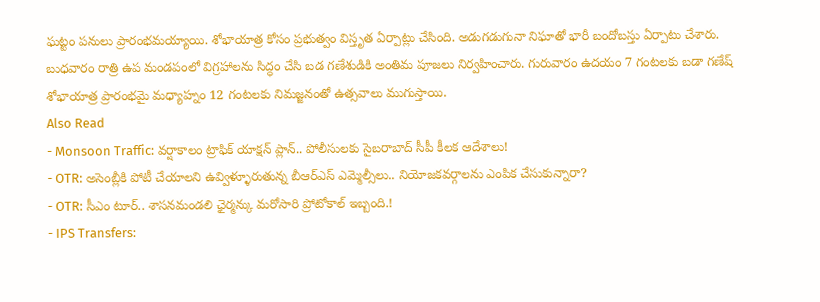ఘట్టం పనులు ప్రారంభమయ్యాయి. శోభాయాత్ర కోసం ప్రభుత్వం విస్తృత ఏర్పాట్లు చేసింది. అడుగడుగునా నిఘాతో భారీ బందోబస్తు ఏర్పాటు చేశారు. బుధవారం రాత్రి ఉప మండపంలో విగ్రహాలను సిద్ధం చేసి బడ గణేశుడికి అంతిమ పూజలు నిర్వహించారు. గురువారం ఉదయం 7 గంటలకు బడా గణేష్ శోభాయాత్ర ప్రారంభమై మధ్యాహ్నం 12 గంటలకు నిమజ్జనంతో ఉత్సవాలు ముగుస్తాయి.
Also Read
- Monsoon Traffic: వర్షాకాలం ట్రాఫిక్ యాక్షన్ ప్లాన్.. పోలీసులకు సైబరాబాద్ సీపీ కీలక ఆదేశాలు!
- OTR: అసెంబ్లీకి పోటీ చేయాలని ఉవ్విళ్ళూరుతున్న బీఆర్ఎస్ ఎమ్మెల్సీలు.. నియోజకవర్గాలను ఎంపిక చేసుకున్నారా?
- OTR: సీఎం టూర్.. శాసనమండలి ఛైర్మన్కు మరోసారి ప్రోటోకాల్ ఇబ్బంది.!
- IPS Transfers: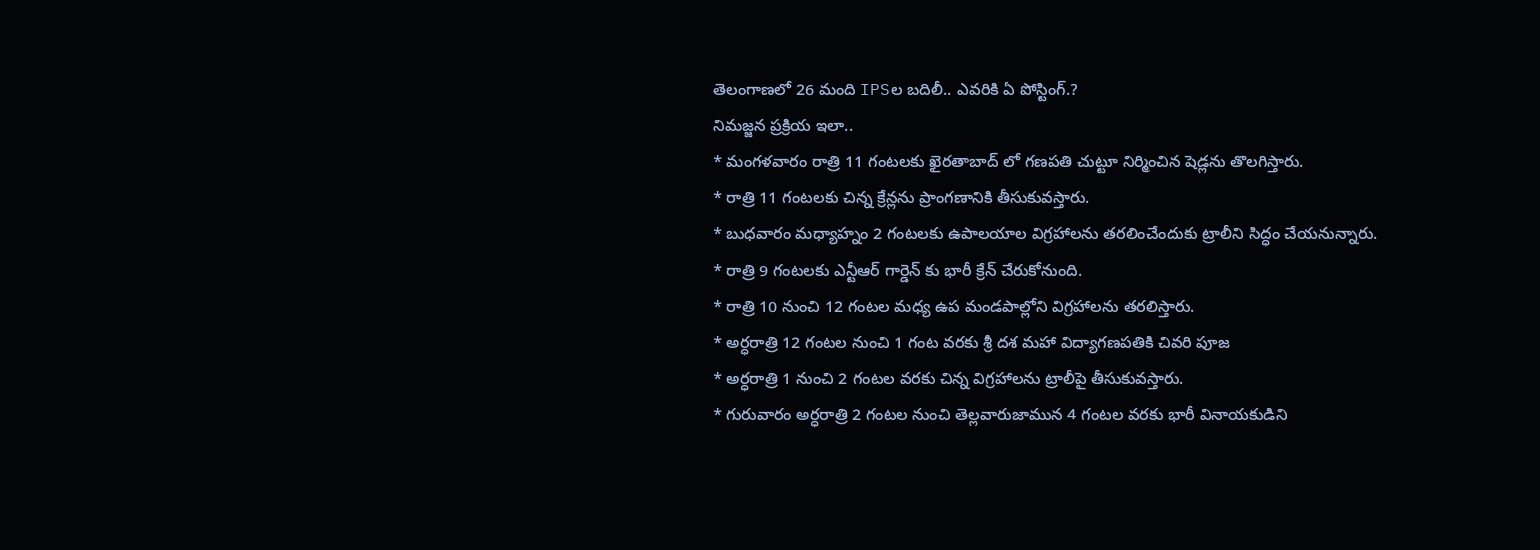తెలంగాణలో 26 మంది IPSల బదిలీ.. ఎవరికి ఏ పోస్టింగ్.?
నిమజ్జన ప్రక్రియ ఇలా..
* మంగళవారం రాత్రి 11 గంటలకు ఖైరతాబాద్ లో గణపతి చుట్టూ నిర్మించిన షెడ్లను తొలగిస్తారు.
* రాత్రి 11 గంటలకు చిన్న క్రేన్లను ప్రాంగణానికి తీసుకువస్తారు.
* బుధవారం మధ్యాహ్నం 2 గంటలకు ఉపాలయాల విగ్రహాలను తరలించేందుకు ట్రాలీని సిద్ధం చేయనున్నారు.
* రాత్రి 9 గంటలకు ఎన్టీఆర్ గార్డెన్ కు భారీ క్రేన్ చేరుకోనుంది.
* రాత్రి 10 నుంచి 12 గంటల మధ్య ఉప మండపాల్లోని విగ్రహాలను తరలిస్తారు.
* అర్ధరాత్రి 12 గంటల నుంచి 1 గంట వరకు శ్రీ దశ మహా విద్యాగణపతికి చివరి పూజ
* అర్ధరాత్రి 1 నుంచి 2 గంటల వరకు చిన్న విగ్రహాలను ట్రాలీపై తీసుకువస్తారు.
* గురువారం అర్ధరాత్రి 2 గంటల నుంచి తెల్లవారుజామున 4 గంటల వరకు భారీ వినాయకుడిని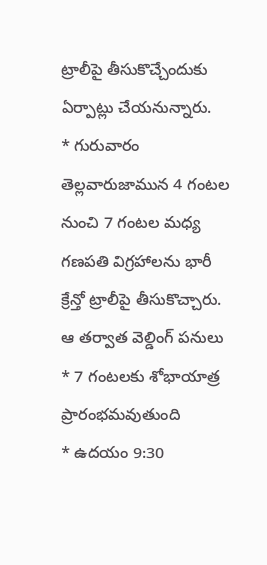ట్రాలీపై తీసుకొచ్చేందుకు ఏర్పాట్లు చేయనున్నారు.
* గురువారం తెల్లవారుజామున 4 గంటల నుంచి 7 గంటల మధ్య గణపతి విగ్రహాలను భారీ క్రేన్తో ట్రాలీపై తీసుకొచ్చారు. ఆ తర్వాత వెల్డింగ్ పనులు
* 7 గంటలకు శోభాయాత్ర ప్రారంభమవుతుంది
* ఉదయం 9:30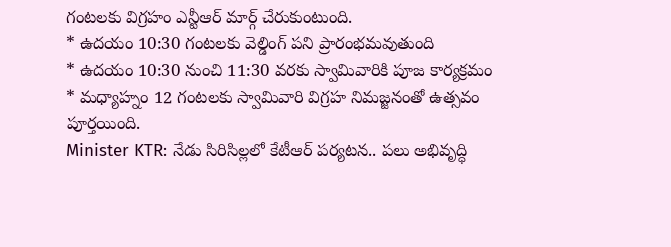గంటలకు విగ్రహం ఎన్టీఆర్ మార్గ్ చేరుకుంటుంది.
* ఉదయం 10:30 గంటలకు వెల్డింగ్ పని ప్రారంభమవుతుంది
* ఉదయం 10:30 నుంచి 11:30 వరకు స్వామివారికి పూజ కార్యక్రమం
* మధ్యాహ్నం 12 గంటలకు స్వామివారి విగ్రహ నిమజ్జనంతో ఉత్సవం పూర్తయింది.
Minister KTR: నేడు సిరిసిల్లలో కేటీఆర్ పర్యటన.. పలు అభివృద్ధి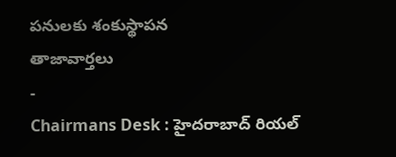పనులకు శంకుస్థాపన
తాజావార్తలు
-
Chairmans Desk : హైదరాబాద్ రియల్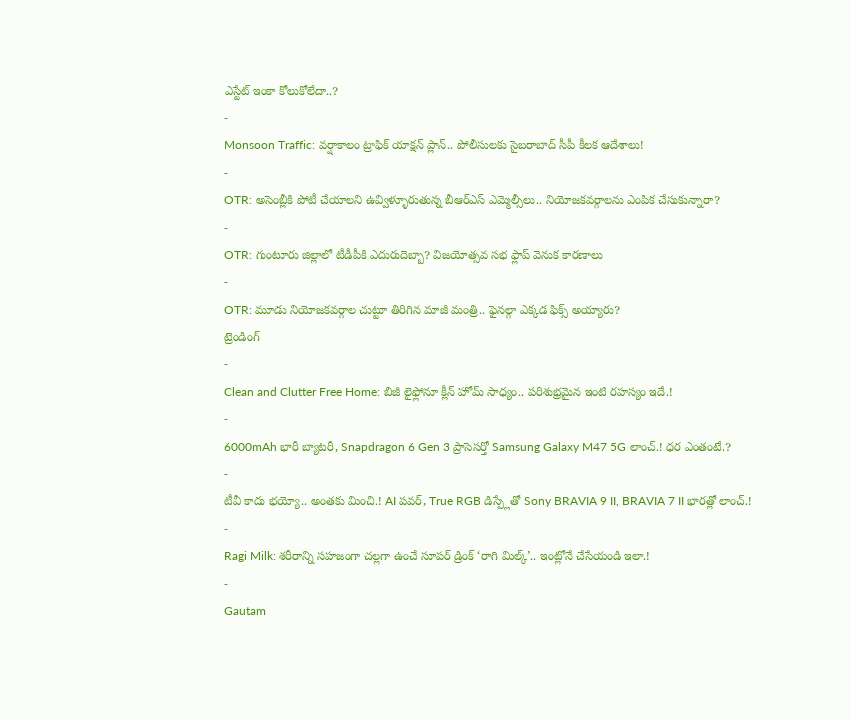ఎస్టేట్ ఇంకా కోలుకోలేదా..?
-
Monsoon Traffic: వర్షాకాలం ట్రాఫిక్ యాక్షన్ ప్లాన్.. పోలీసులకు సైబరాబాద్ సీపీ కీలక ఆదేశాలు!
-
OTR: అసెంబ్లీకి పోటీ చేయాలని ఉవ్విళ్ళూరుతున్న బీఆర్ఎస్ ఎమ్మెల్సీలు.. నియోజకవర్గాలను ఎంపిక చేసుకున్నారా?
-
OTR: గుంటూరు జిల్లాలో టీడీపీకి ఎదురుదెబ్బా? విజయోత్సవ సభ ఫ్లాప్ వెనుక కారణాలు
-
OTR: మూడు నియోజకవర్గాల చుట్టూ తిరిగిన మాజీ మంత్రి.. ఫైనల్గా ఎక్కడ ఫిక్స్ అయ్యారు?
ట్రెండింగ్
-
Clean and Clutter Free Home: బిజీ లైఫ్లోనూ క్లీన్ హోమ్ సాధ్యం.. పరిశుభ్రమైన ఇంటి రహస్యం ఇదే.!
-
6000mAh భారీ బ్యాటరీ, Snapdragon 6 Gen 3 ప్రాసెసర్తో Samsung Galaxy M47 5G లాంచ్.! ధర ఎంతంటే.?
-
టీవీ కాదు భయ్యో.. అంతకు మించి.! AI పవర్, True RGB డిస్ప్లేతో Sony BRAVIA 9 II, BRAVIA 7 II భారత్లో లాంచ్.!
-
Ragi Milk: శరీరాన్ని సహజంగా చల్లగా ఉంచే సూపర్ డ్రింక్ ‘రాగి మిల్క్’.. ఇంట్లోనే చేసేయండి ఇలా.!
-
Gautam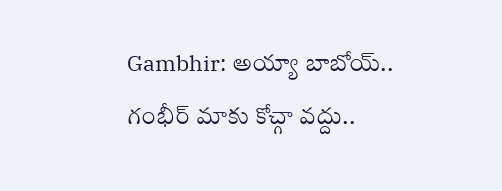Gambhir: అయ్యా బాబోయ్.. గంభీర్ మాకు కోచ్గా వద్దు..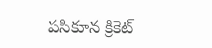పసికూన క్రికెట్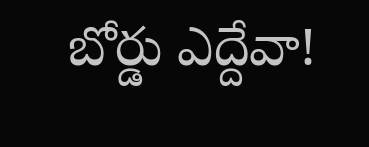బోర్డు ఎద్దేవా!